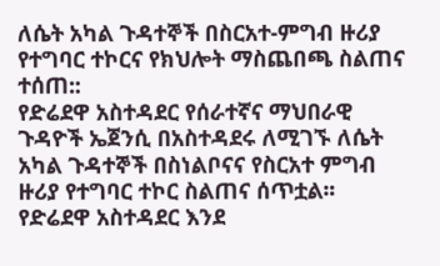ለሴት አካል ጉዳተኞች በስርአተ-ምግብ ዙሪያ የተግባር ተኮርና የክህሎት ማስጨበጫ ስልጠና ተሰጠ::
የድሬደዋ አስተዳደር የሰራተኛና ማህበራዊ ጉዳዮች ኤጀንሲ በአስተዳደሩ ለሚገኙ ለሴት አካል ጉዳተኞች በስነልቦናና የስርአተ ምግብ ዙሪያ የተግባር ተኮር ስልጠና ሰጥቷል፡፡ የድሬደዋ አስተዳደር እንደ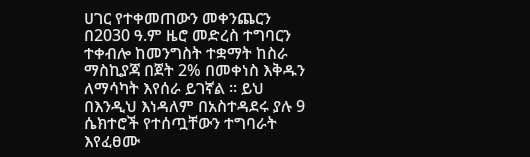ሀገር የተቀመጠውን መቀንጨርን በ2030 ዓ.ም ዜሮ መድረስ ተግባርን ተቀብሎ ከመንግስት ተቋማት ከስራ ማስኪያጃ በጀት 2% በመቀነስ እቅዱን ለማሳካት እየሰራ ይገኛል ፡፡ ይህ በእንዲህ እነዳለም በአስተዳደሩ ያሉ 9 ሴክተሮች የተሰጧቸውን ተግባራት እየፈፀሙ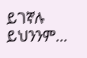ይገኛሉ ይህንንም…